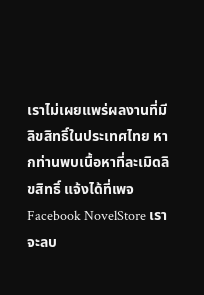เราไม่เผยแพร่ผลงานที่มีลิขสิทธิ์ในประเทศไทย หากท่านพบเนื้อหาที่ละเมิดลิขสิทธิ์ แจ้งได้ที่เพจ Facebook NovelStore เราจะลบ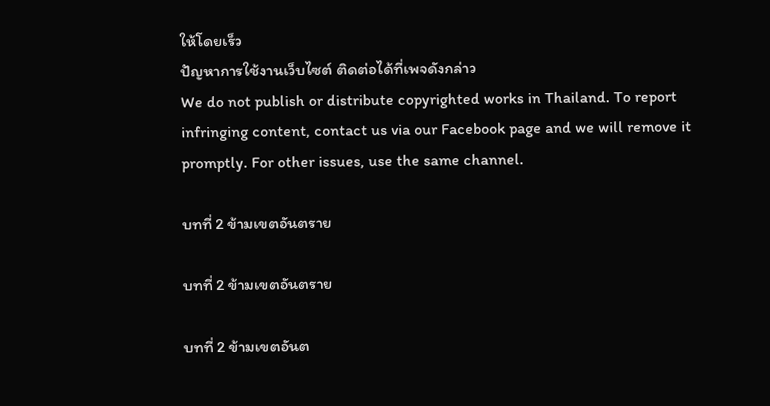ให้โดยเร็ว
ปัญหาการใช้งานเว็บไซต์ ติดต่อได้ที่เพจดังกล่าว
We do not publish or distribute copyrighted works in Thailand. To report infringing content, contact us via our Facebook page and we will remove it promptly. For other issues, use the same channel.

บทที่ 2 ข้ามเขตอันตราย

บทที่ 2 ข้ามเขตอันตราย

บทที่ 2 ข้ามเขตอันต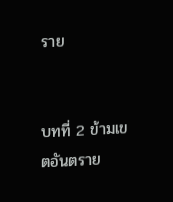ราย


บทที่ 2 ข้ามเขตอันตราย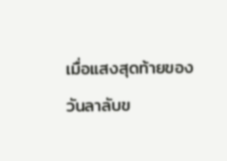เมื่อแสงสุดท้ายของวันลาลับข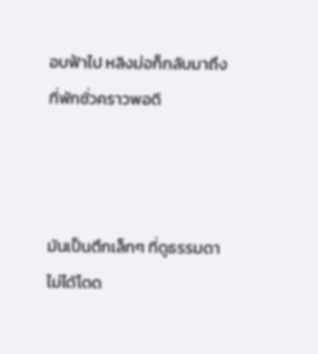อบฟ้าไป หลิงม่อก็กลับมาถึงที่พักชั่วคราวพอดี



มันเป็นตึกเล็กๆ ที่ดูธรรมดาไม่ได้โดด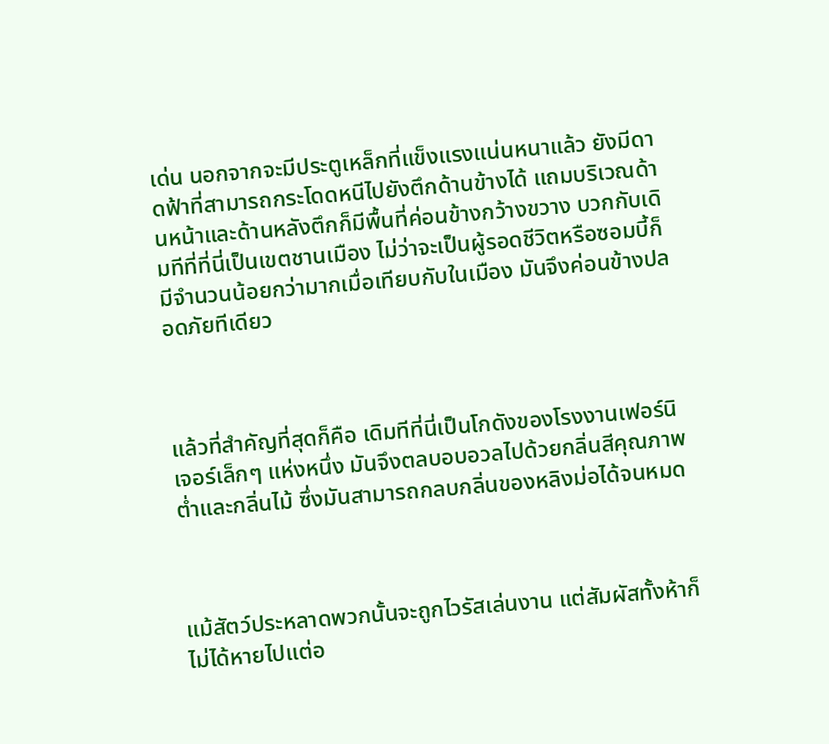เด่น นอกจากจะมีประตูเหล็กที่แข็งแรงแน่นหนาแล้ว ยังมีดาดฟ้าที่สามารถกระโดดหนีไปยังตึกด้านข้างได้ แถมบริเวณด้านหน้าและด้านหลังตึกก็มีพื้นที่ค่อนข้างกว้างขวาง บวกกับเดิมทีที่ที่นี่เป็นเขตชานเมือง ไม่ว่าจะเป็นผู้รอดชีวิตหรือซอมบี้ก็มีจำนวนน้อยกว่ามากเมื่อเทียบกับในเมือง มันจึงค่อนข้างปลอดภัยทีเดียว



แล้วที่สำคัญที่สุดก็คือ เดิมทีที่นี่เป็นโกดังของโรงงานเฟอร์นิเจอร์เล็กๆ แห่งหนึ่ง มันจึงตลบอบอวลไปด้วยกลิ่นสีคุณภาพต่ำและกลิ่นไม้ ซึ่งมันสามารถกลบกลิ่นของหลิงม่อได้จนหมด



แม้สัตว์ประหลาดพวกนั้นจะถูกไวรัสเล่นงาน แต่สัมผัสทั้งห้าก็ไม่ได้หายไปแต่อ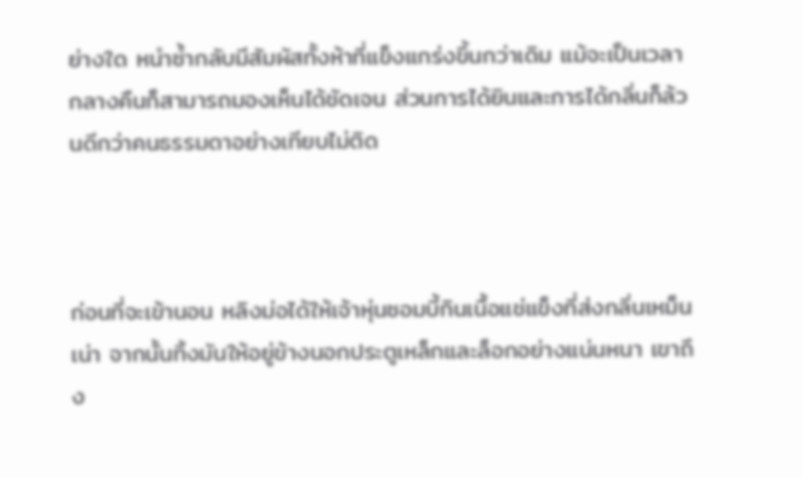ย่างใด หนำซ้ำกลับมีสัมผัสทั้งห้าที่แข็งแกร่งขึ้นกว่าเดิม แม้จะเป็นเวลากลางคืนก็สามารถมองเห็นได้ชัดเจน ส่วนการได้ยินและการได้กลิ่นก็ล้วนดีกว่าคนธรรมดาอย่างเทียบไม่ติด



ก่อนที่จะเข้านอน หลิงม่อได้ให้เจ้าหุ่นซอมบี้กินเนื้อแช่แข็งที่ส่งกลิ่นเหม็นเน่า จากนั้นทิ้งมันให้อยู่ข้างนอกประตูเหล็กและล็อกอย่างแน่นหนา เขาถึง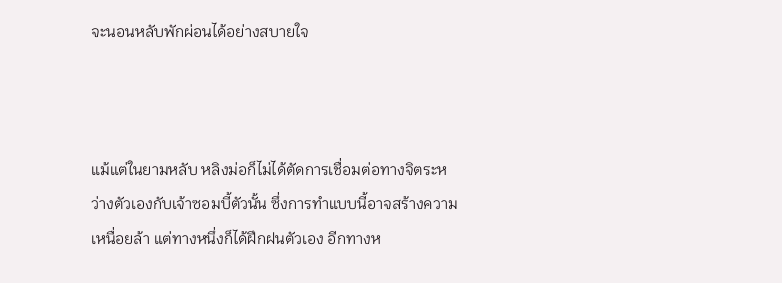จะนอนหลับพักผ่อนได้อย่างสบายใจ



แม้แต่ในยามหลับ หลิงม่อก็ไม่ได้ตัดการเชื่อมต่อทางจิตระหว่างตัวเองกับเจ้าซอมบี้ตัวนั้น ซึ่งการทำแบบนี้อาจสร้างความเหนื่อยล้า แต่ทางหนึ่งก็ได้ฝึกฝนตัวเอง อีกทางห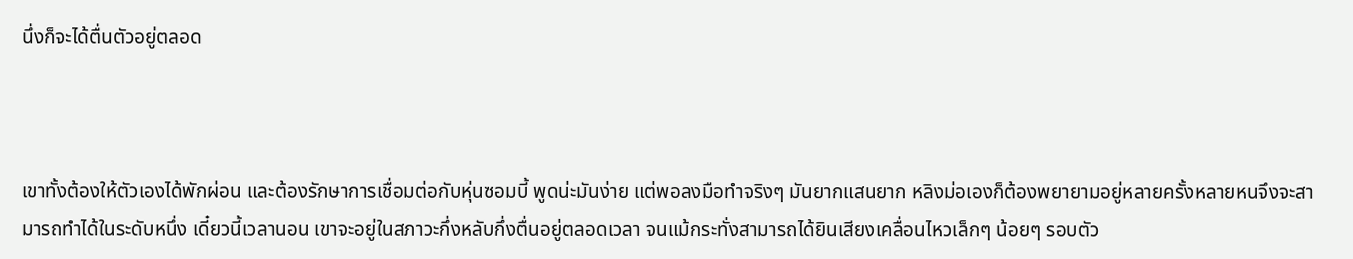นึ่งก็จะได้ตื่นตัวอยู่ตลอด



เขาทั้งต้องให้ตัวเองได้พักผ่อน และต้องรักษาการเชื่อมต่อกับหุ่นซอมบี้ พูดน่ะมันง่าย แต่พอลงมือทำจริงๆ มันยากแสนยาก หลิงม่อเองก็ต้องพยายามอยู่หลายครั้งหลายหนจึงจะสามารถทำได้ในระดับหนึ่ง เดี๋ยวนี้เวลานอน เขาจะอยู่ในสภาวะกึ่งหลับกึ่งตื่นอยู่ตลอดเวลา จนแม้กระทั่งสามารถได้ยินเสียงเคลื่อนไหวเล็กๆ น้อยๆ รอบตัว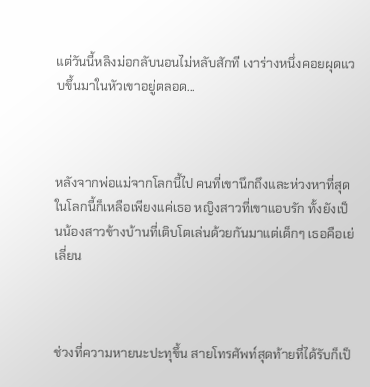แต่วันนี้หลิงม่อกลับนอนไม่หลับสักที เงาร่างหนึ่งคอยผุดแวบขึ้นมาในหัวเขาอยู่ตลอด...



หลังจากพ่อแม่จากโลกนี้ไป คนที่เขานึกถึงและห่วงหาที่สุดในโลกนี้ก็เหลือเพียงแค่เธอ หญิงสาวที่เขาแอบรัก ทั้งยังเป็นน้องสาวข้างบ้านที่เติบโตเล่นด้วยกันมาแต่เด็กๆ เธอคือเย่เลี่ยน



ช่วงที่ความหายนะปะทุขึ้น สายโทรศัพท์สุดท้ายที่ได้รับก็เป็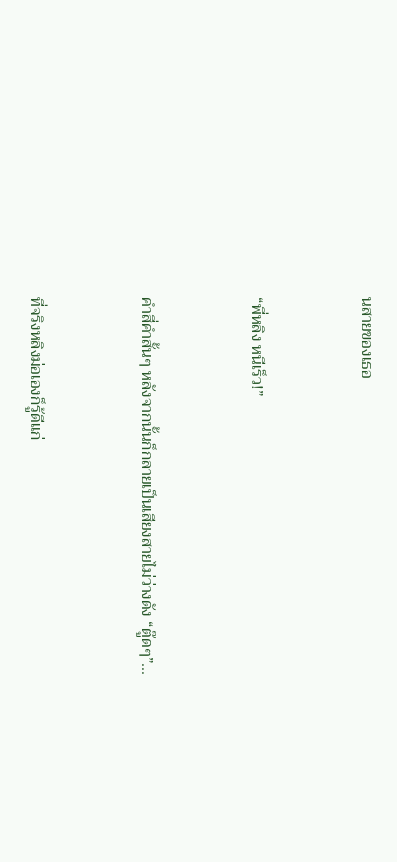นสายของเธอ



“พี่หลิง หนีเร็ว!”



คำสี่คำสั้นๆ หลังจากนั้นก็กลายเป็นเสียงสายไม่ว่างดัง “ตู๊ดๆ”...



ที่จริงหลิงม่อเองก็รู้ดีแก่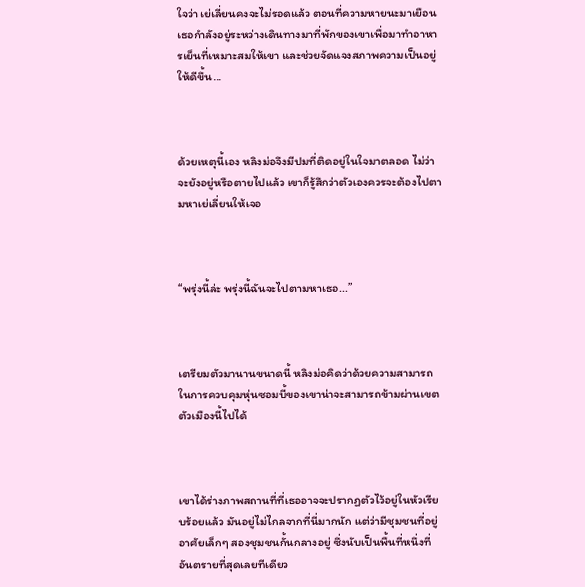ใจว่า เย่เลี่ยนคงจะไม่รอดแล้ว ตอนที่ความหายนะมาเยือน เธอกำลังอยู่ระหว่างเดินทางมาที่พักของเขาเพื่อมาทำอาหารเย็นที่เหมาะสมให้เขา และช่วยจัดแจงสภาพความเป็นอยู่ให้ดีขึ้น...



ด้วยเหตุนี้เอง หลิงม่อจึงมีปมที่ติดอยู่ในใจมาตลอด ไม่ว่าจะยังอยู่หรือตายไปแล้ว เขาก็รู้สึกว่าตัวเองควรจะต้องไปตามหาเย่เลี่ยนให้เจอ



“พรุ่งนี้ล่ะ พรุ่งนี้ฉันจะไปตามหาเธอ...”



เตรียมตัวมานานขนาดนี้ หลิงม่อคิดว่าด้วยความสามารถในการควบคุมหุ่นซอมบี้ของเขาน่าจะสามารถข้ามผ่านเขตตัวเมืองนี้ไปได้



เขาได้ร่างภาพสถานที่ที่เธออาจจะปรากฏตัวไว้อยู่ในหัวเรียบร้อยแล้ว มันอยู่ไม่ไกลจากที่นี่มากนัก แต่ว่ามีชุมชนที่อยู่อาศัยเล็กๆ สองชุมชนกั้นกลางอยู่ ซึ่งนับเป็นพื้นที่หนึ่งที่อันตรายที่สุดเลยทีเดียว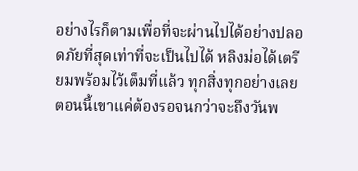อย่างไรก็ตามเพื่อที่จะผ่านไปได้อย่างปลอดภัยที่สุดเท่าที่จะเป็นไปได้ หลิงม่อได้เตรียมพร้อมไว้เต็มที่แล้ว ทุกสิ่งทุกอย่างเลย ตอนนี้เขาแค่ต้องรอจนกว่าจะถึงวันพ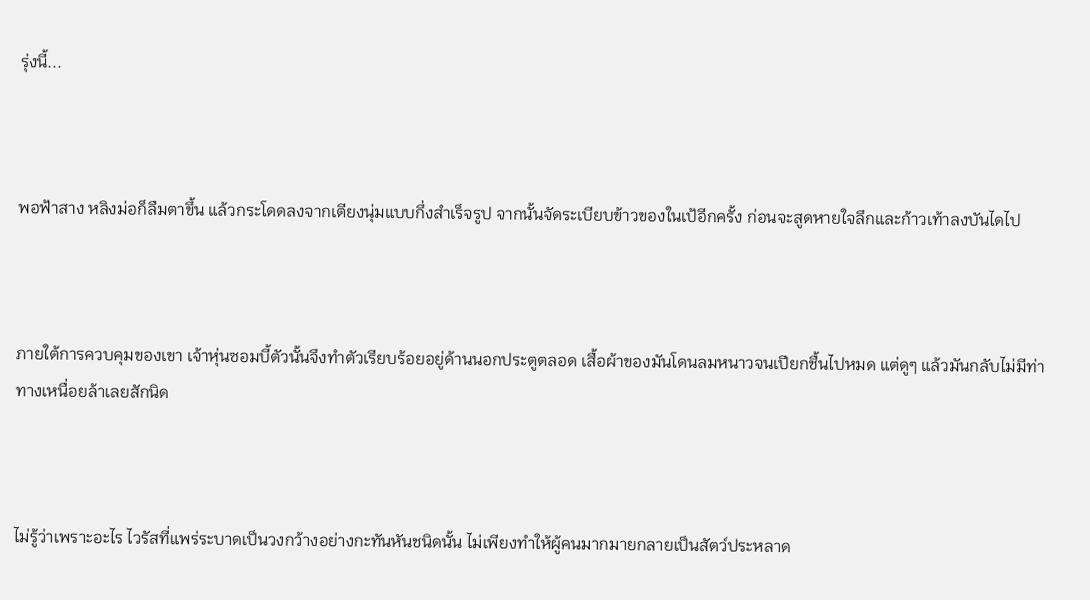รุ่งนี้...



พอฟ้าสาง หลิงม่อก็ลืมตาขึ้น แล้วกระโดดลงจากเตียงนุ่มแบบกึ่งสำเร็จรูป จากนั้นจัดระเบียบข้าวของในเป้อีกครั้ง ก่อนจะสูดหายใจลึกและก้าวเท้าลงบันไดไป



ภายใต้การควบคุมของเขา เจ้าหุ่นซอมบี้ตัวนั้นจึงทำตัวเรียบร้อยอยู่ด้านนอกประตูตลอด เสื้อผ้าของมันโดนลมหนาวจนเปียกชื้นไปหมด แต่ดูๆ แล้วมันกลับไม่มีท่าทางเหนื่อยล้าเลยสักนิด



ไม่รู้ว่าเพราะอะไร ไวรัสที่แพร่ระบาดเป็นวงกว้างอย่างกะทันหันชนิดนั้น ไม่เพียงทำให้ผู้คนมากมายกลายเป็นสัตว์ประหลาด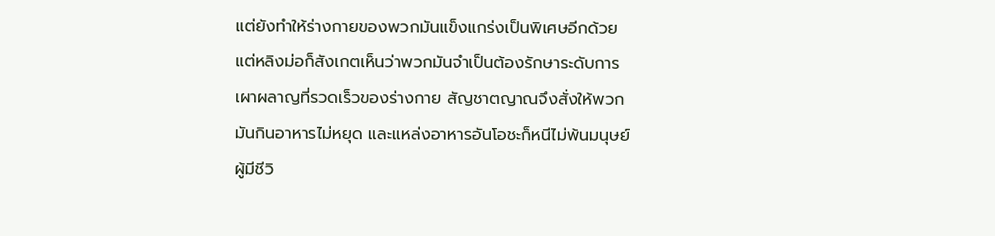แต่ยังทำให้ร่างกายของพวกมันแข็งแกร่งเป็นพิเศษอีกด้วย แต่หลิงม่อก็สังเกตเห็นว่าพวกมันจำเป็นต้องรักษาระดับการเผาผลาญที่รวดเร็วของร่างกาย สัญชาตญาณจึงสั่งให้พวกมันกินอาหารไม่หยุด และแหล่งอาหารอันโอชะก็หนีไม่พ้นมนุษย์ผู้มีชีวิ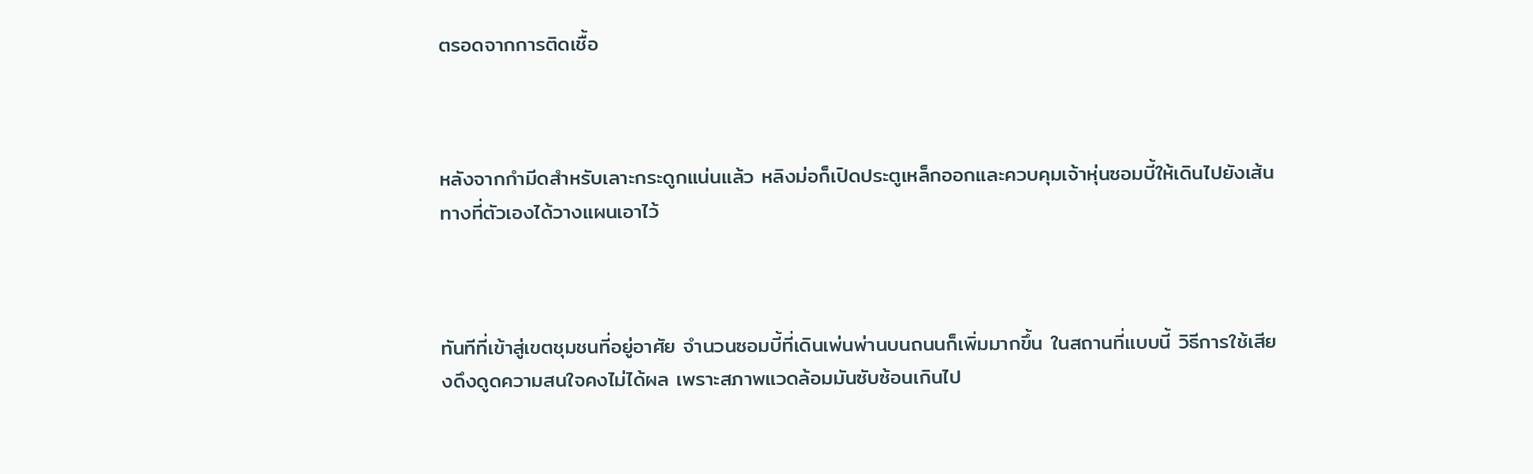ตรอดจากการติดเชื้อ



หลังจากกำมีดสำหรับเลาะกระดูกแน่นแล้ว หลิงม่อก็เปิดประตูเหล็กออกและควบคุมเจ้าหุ่นซอมบี้ให้เดินไปยังเส้นทางที่ตัวเองได้วางแผนเอาไว้



ทันทีที่เข้าสู่เขตชุมชนที่อยู่อาศัย จำนวนซอมบี้ที่เดินเพ่นพ่านบนถนนก็เพิ่มมากขึ้น ในสถานที่แบบนี้ วิธีการใช้เสียงดึงดูดความสนใจคงไม่ได้ผล เพราะสภาพแวดล้อมมันซับซ้อนเกินไป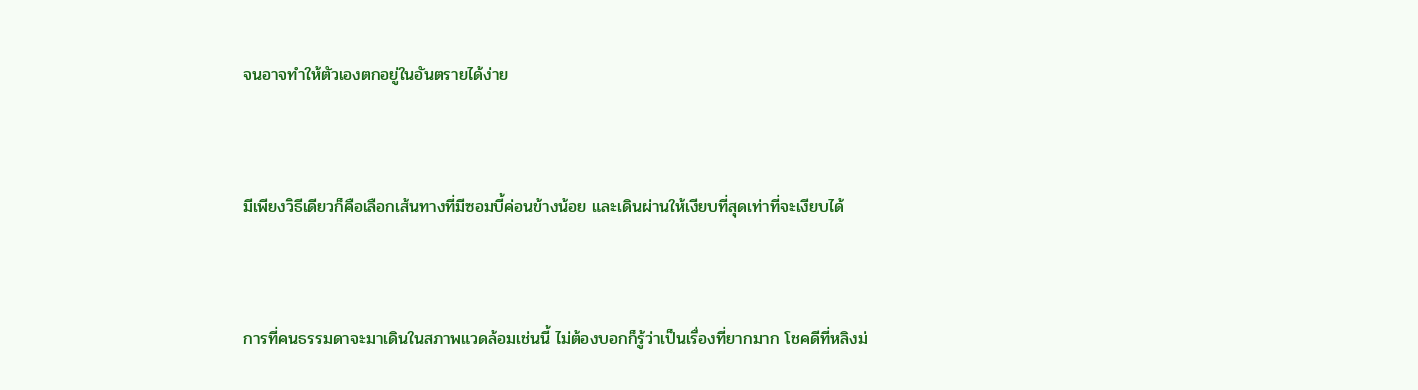จนอาจทำให้ตัวเองตกอยู่ในอันตรายได้ง่าย



มีเพียงวิธีเดียวก็คือเลือกเส้นทางที่มีซอมบี้ค่อนข้างน้อย และเดินผ่านให้เงียบที่สุดเท่าที่จะเงียบได้



การที่คนธรรมดาจะมาเดินในสภาพแวดล้อมเช่นนี้ ไม่ต้องบอกก็รู้ว่าเป็นเรื่องที่ยากมาก โชคดีที่หลิงม่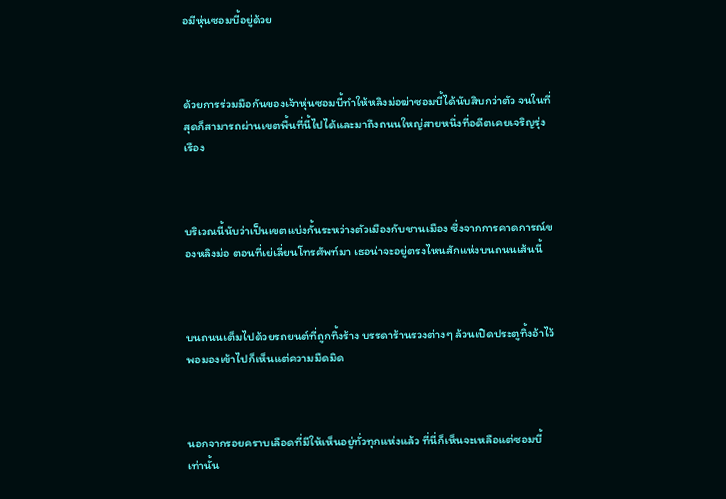อมีหุ่นซอมบี้อยู่ด้วย



ด้วยการร่วมมือกันของเจ้าหุ่นซอมบี้ทำให้หลิงม่อฆ่าซอมบี้ได้นับสิบกว่าตัว จนในที่สุดก็สามารถผ่านเขตพื้นที่นี้ไปได้และมาถึงถนนใหญ่สายหนึ่งที่อดีตเคยเจริญรุ่งเรือง



บริเวณนี้นับว่าเป็นเขตแบ่งกั้นระหว่างตัวเมืองกับชานเมือง ซึ่งจากการคาดการณ์ของหลิงม่อ ตอนที่เย่เลี่ยนโทรศัพท์มา เธอน่าจะอยู่ตรงไหนสักแห่งบนถนนเส้นนี้



บนถนนเต็มไปด้วยรถยนต์ที่ถูกทิ้งร้าง บรรดาร้านรวงต่างๆ ล้วนเปิดประตูทิ้งอ้าไว้ พอมองเข้าไปก็เห็นแต่ความมืดมิด



นอกจากรอยคราบเลือดที่มีให้เห็นอยู่ทั่วทุกแห่งแล้ว ที่นี่ก็เห็นจะเหลือแต่ซอมบี้เท่านั้น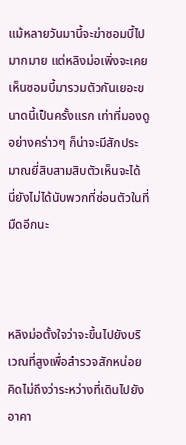แม้หลายวันมานี้จะฆ่าซอมบี้ไปมากมาย แต่หลิงม่อเพิ่งจะเคยเห็นซอมบี้มารวมตัวกันเยอะขนาดนี้เป็นครั้งแรก เท่าที่มองดูอย่างคร่าวๆ ก็น่าจะมีสักประมาณยี่สิบสามสิบตัวเห็นจะได้ นี่ยังไม่ได้นับพวกที่ซ่อนตัวในที่มืดอีกนะ



หลิงม่อตั้งใจว่าจะขึ้นไปยังบริเวณที่สูงเพื่อสำรวจสักหน่อย คิดไม่ถึงว่าระหว่างที่เดินไปยังอาคา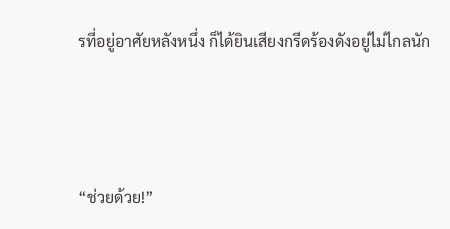รที่อยู่อาศัยหลังหนึ่ง ก็ได้ยินเสียงกรีดร้องดังอยู่ไม่ไกลนัก



“ช่วยด้วย!”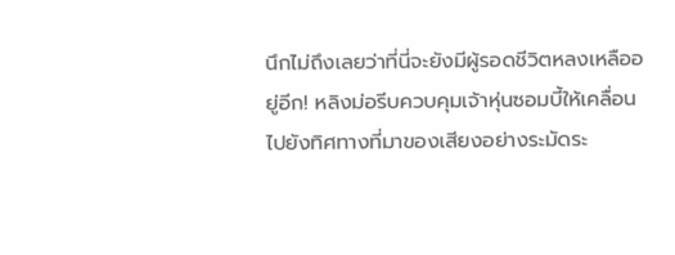นึกไม่ถึงเลยว่าที่นี่จะยังมีผู้รอดชีวิตหลงเหลืออยู่อีก! หลิงม่อรีบควบคุมเจ้าหุ่นซอมบี้ให้เคลื่อนไปยังทิศทางที่มาของเสียงอย่างระมัดระ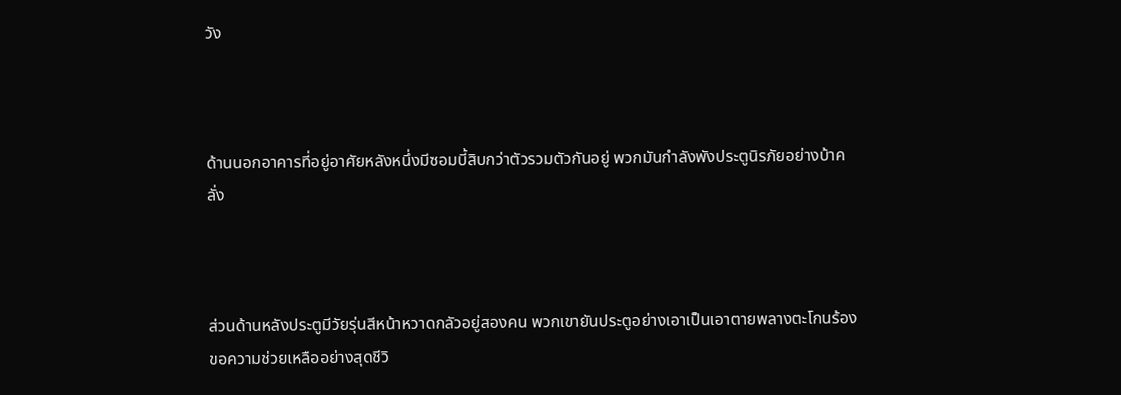วัง



ด้านนอกอาคารที่อยู่อาศัยหลังหนึ่งมีซอมบี้สิบกว่าตัวรวมตัวกันอยู่ พวกมันกำลังพังประตูนิรภัยอย่างบ้าคลั่ง



ส่วนด้านหลังประตูมีวัยรุ่นสีหน้าหวาดกลัวอยู่สองคน พวกเขายันประตูอย่างเอาเป็นเอาตายพลางตะโกนร้องขอความช่วยเหลืออย่างสุดชีวิ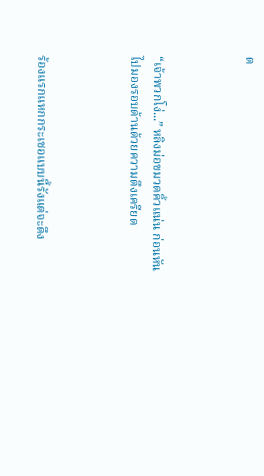ต



“เจ้าพวกโง่...” หลิงม่อขมวดคิ้วแน่น ก่อนหันไปมองรอบด้านด้วยความตึงเครียด



ร้องแรกแหกกระเชอแบบนี้รังแต่จะดึง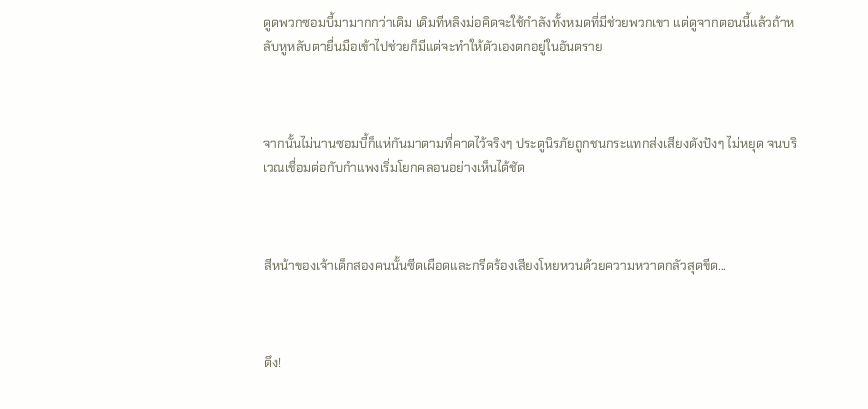ดูดพวกซอมบี้มามากกว่าเดิม เดิมทีหลิงม่อคิดจะใช้กำลังทั้งหมดที่มีช่วยพวกเขา แต่ดูจากตอนนี้แล้วถ้าหลับหูหลับตายื่นมือเข้าไปช่วยก็มีแต่จะทำให้ตัวเองตกอยู่ในอันตราย



จากนั้นไม่นานซอมบี้ก็แห่กันมาตามที่คาดไว้จริงๆ ประตูนิรภัยถูกชนกระแทกส่งเสียงดังปังๆ ไม่หยุด จนบริเวณเชื่อมต่อกับกำแพงเริ่มโยกคลอนอย่างเห็นได้ชัด



สีหน้าของเจ้าเด็กสองคนนั้นซีดเผือดและกรีดร้องเสียงโหยหวนด้วยความหวาดกลัวสุดขีด...



ตึง!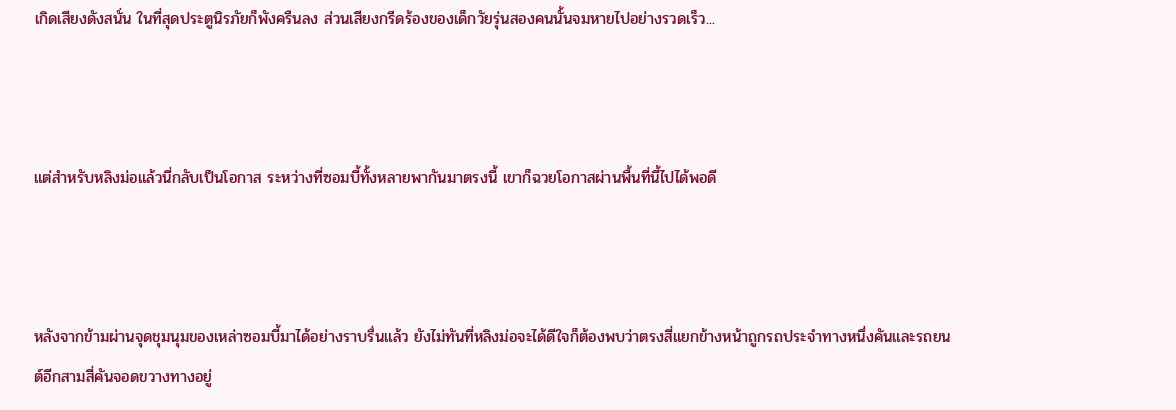เกิดเสียงดังสนั่น ในที่สุดประตูนิรภัยก็พังครืนลง ส่วนเสียงกรีดร้องของเด็กวัยรุ่นสองคนนั้นจมหายไปอย่างรวดเร็ว...



แต่สำหรับหลิงม่อแล้วนี่กลับเป็นโอกาส ระหว่างที่ซอมบี้ทั้งหลายพากันมาตรงนี้ เขาก็ฉวยโอกาสผ่านพื้นที่นี้ไปได้พอดี



หลังจากข้ามผ่านจุดชุมนุมของเหล่าซอมบี้มาได้อย่างราบรื่นแล้ว ยังไม่ทันที่หลิงม่อจะได้ดีใจก็ต้องพบว่าตรงสี่แยกข้างหน้าถูกรถประจำทางหนึ่งคันและรถยนต์อีกสามสี่คันจอดขวางทางอยู่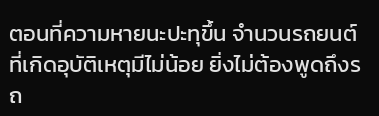ตอนที่ความหายนะปะทุขึ้น จำนวนรถยนต์ที่เกิดอุบัติเหตุมีไม่น้อย ยิ่งไม่ต้องพูดถึงรถ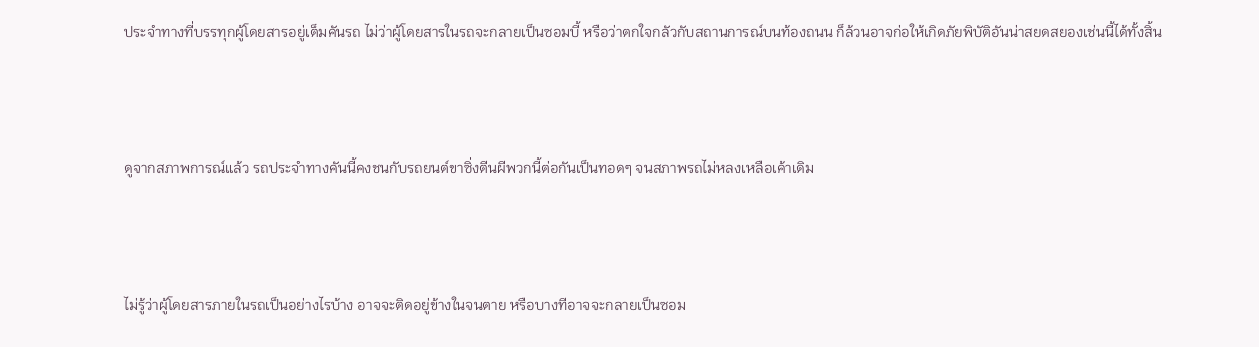ประจำทางที่บรรทุกผู้โดยสารอยู่เต็มคันรถ ไม่ว่าผู้โดยสารในรถจะกลายเป็นซอมบี้ หรือว่าตกใจกลัวกับสถานการณ์บนท้องถนน ก็ล้วนอาจก่อให้เกิดภัยพิบัติอันน่าสยดสยองเช่นนี้ได้ทั้งสิ้น



ดูจากสภาพการณ์แล้ว รถประจำทางคันนี้คงชนกับรถยนต์ขาซิ่งตีนผีพวกนี้ต่อกันเป็นทอดๆ จนสภาพรถไม่หลงเหลือเค้าเดิม



ไม่รู้ว่าผู้โดยสารภายในรถเป็นอย่างไรบ้าง อาจจะติดอยู่ข้างในจนตาย หรือบางทีอาจจะกลายเป็นซอม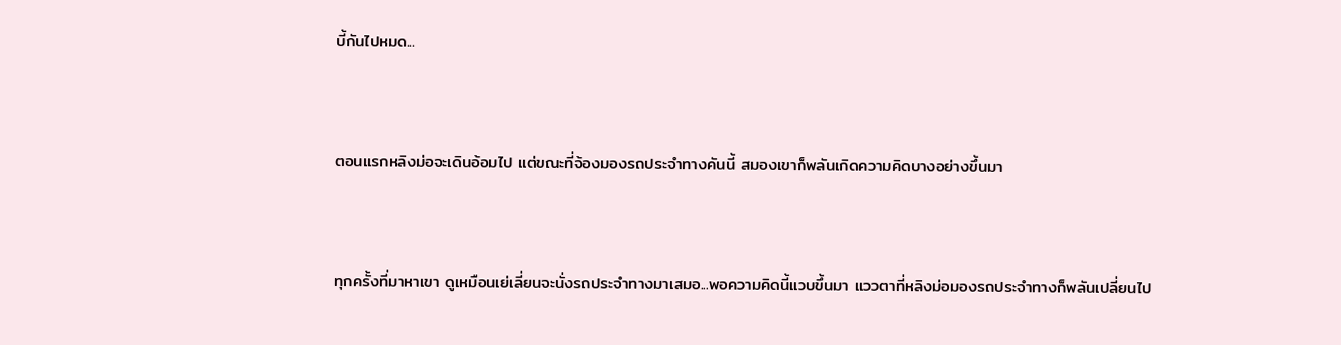บี้กันไปหมด...



ตอนแรกหลิงม่อจะเดินอ้อมไป แต่ขณะที่จ้องมองรถประจำทางคันนี้ สมองเขาก็พลันเกิดความคิดบางอย่างขึ้นมา



ทุกครั้งที่มาหาเขา ดูเหมือนเย่เลี่ยนจะนั่งรถประจำทางมาเสมอ...พอความคิดนี้แวบขึ้นมา แววตาที่หลิงม่อมองรถประจำทางก็พลันเปลี่ยนไป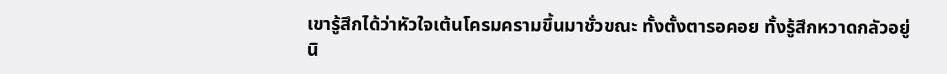เขารู้สึกได้ว่าหัวใจเต้นโครมครามขึ้นมาชั่วขณะ ทั้งตั้งตารอคอย ทั้งรู้สึกหวาดกลัวอยู่นิ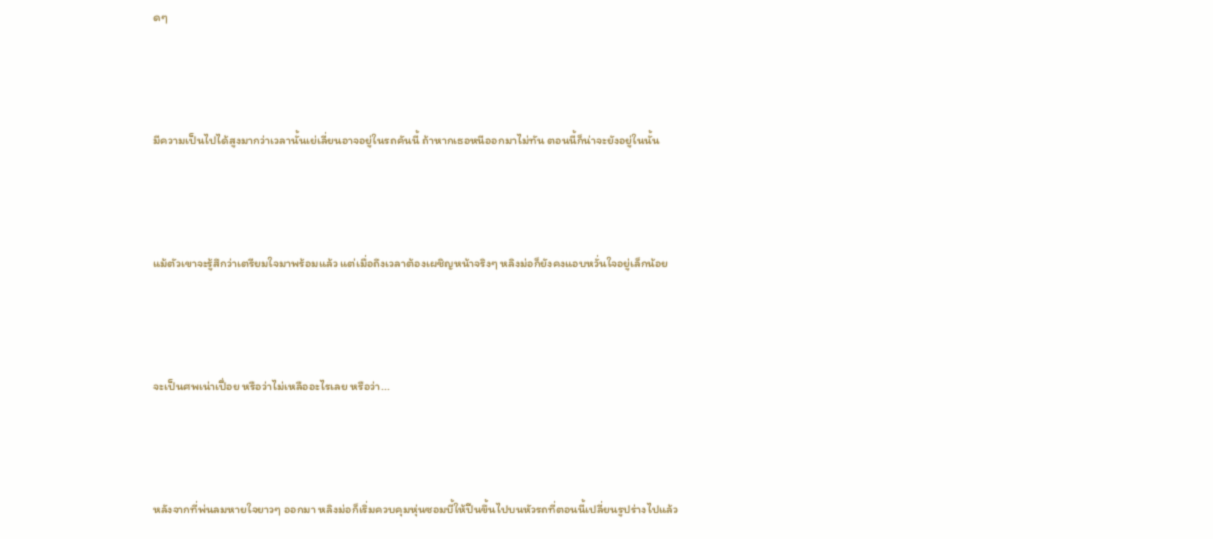ดๆ



มีความเป็นไปได้สูงมากว่าเวลานั้นเย่เลี่ยนอาจอยู่ในรถคันนี้ ถ้าหากเธอหนีออกมาไม่ทัน ตอนนี้ก็น่าจะยังอยู่ในนั้น



แม้ตัวเขาจะรู้สึกว่าเตรียมใจมาพร้อมแล้ว แต่เมื่อถึงเวลาต้องเผชิญหน้าจริงๆ หลิงม่อก็ยังคงแอบหวั่นใจอยู่เล็กน้อย



จะเป็นศพเน่าเปื่อย หรือว่าไม่เหลืออะไรเลย หรือว่า...



หลังจากที่พ่นลมหายใจยาวๆ ออกมา หลิงม่อก็เริ่มควบคุมหุ่นซอมบี้ให้ปีนขึ้นไปบนหัวรถที่ตอนนี้เปลี่ยนรูปร่างไปแล้ว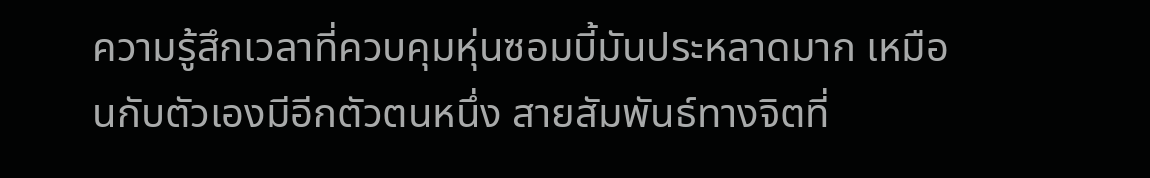ความรู้สึกเวลาที่ควบคุมหุ่นซอมบี้มันประหลาดมาก เหมือนกับตัวเองมีอีกตัวตนหนึ่ง สายสัมพันธ์ทางจิตที่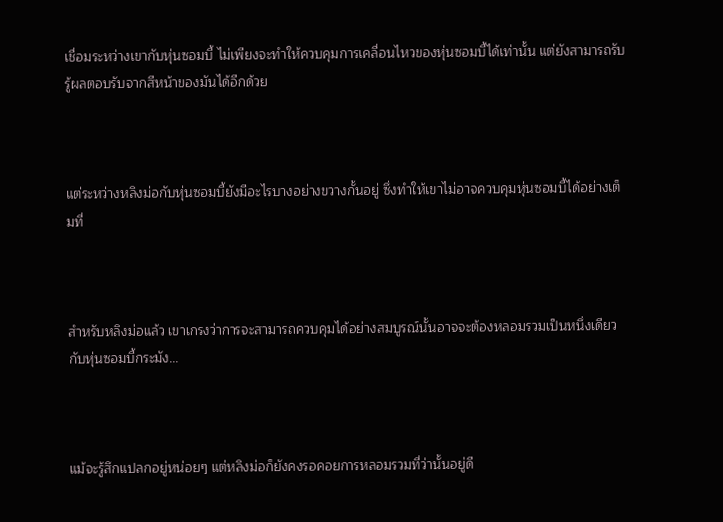เชื่อมระหว่างเขากับหุ่นซอมบี้ ไม่เพียงจะทำให้ควบคุมการเคลื่อนไหวของหุ่นซอมบี้ได้เท่านั้น แต่ยังสามารถรับรู้ผลตอบรับจากสีหน้าของมันได้อีกด้วย



แต่ระหว่างหลิงม่อกับหุ่นซอมบี้ยังมีอะไรบางอย่างขวางกั้นอยู่ ซึ่งทำให้เขาไม่อาจควบคุมหุ่นซอมบี้ได้อย่างเต็มที่



สำหรับหลิงม่อแล้ว เขาเกรงว่าการจะสามารถควบคุมได้อย่างสมบูรณ์นั้นอาจจะต้องหลอมรวมเป็นหนึ่งเดียวกับหุ่นซอมบี้กระมัง...



แม้จะรู้สึกแปลกอยู่หน่อยๆ แต่หลิงม่อก็ยังคงรอคอยการหลอมรวมที่ว่านั้นอยู่ดี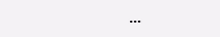...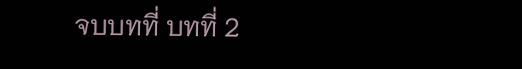จบบทที่ บทที่ 2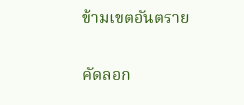ข้ามเขตอันตราย

คัดลอก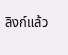ลิงก์แล้ว